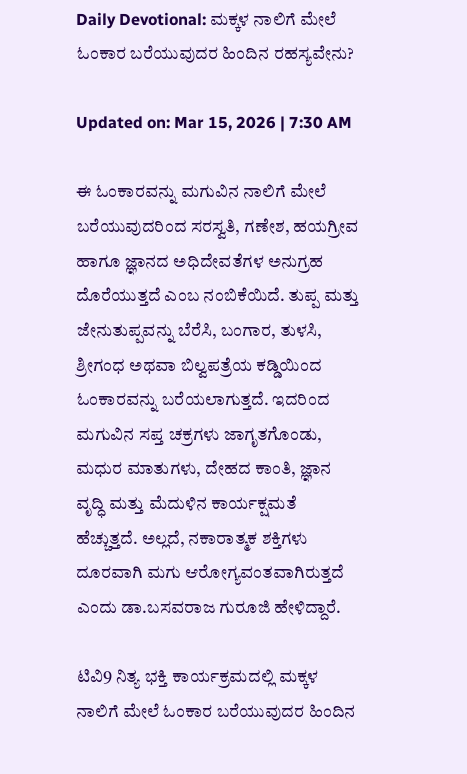Daily Devotional: ಮಕ್ಕಳ ನಾಲಿಗೆ ಮೇಲೆ ಓಂಕಾರ ಬರೆಯುವುದರ ಹಿಂದಿನ ರಹಸ್ಯವೇನು?

Updated on: Mar 15, 2026 | 7:30 AM

ಈ ಓಂಕಾರವನ್ನು ಮಗುವಿನ ನಾಲಿಗೆ ಮೇಲೆ ಬರೆಯುವುದರಿಂದ ಸರಸ್ವತಿ, ಗಣೇಶ, ಹಯಗ್ರೀವ ಹಾಗೂ ಜ್ಞಾನದ ಅಧಿದೇವತೆಗಳ ಅನುಗ್ರಹ ದೊರೆಯುತ್ತದೆ ಎಂಬ ನಂಬಿಕೆಯಿದೆ. ತುಪ್ಪ ಮತ್ತು ಜೇನುತುಪ್ಪವನ್ನು ಬೆರೆಸಿ, ಬಂಗಾರ, ತುಳಸಿ, ಶ್ರೀಗಂಧ ಅಥವಾ ಬಿಲ್ವಪತ್ರೆಯ ಕಡ್ಡಿಯಿಂದ ಓಂಕಾರವನ್ನು ಬರೆಯಲಾಗುತ್ತದೆ. ಇದರಿಂದ ಮಗುವಿನ ಸಪ್ತ ಚಕ್ರಗಳು ಜಾಗೃತಗೊಂಡು, ಮಧುರ ಮಾತುಗಳು, ದೇಹದ ಕಾಂತಿ, ಜ್ಞಾನ ವೃದ್ಧಿ ಮತ್ತು ಮೆದುಳಿನ ಕಾರ್ಯಕ್ಷಮತೆ ಹೆಚ್ಚುತ್ತದೆ. ಅಲ್ಲದೆ, ನಕಾರಾತ್ಮಕ ಶಕ್ತಿಗಳು ದೂರವಾಗಿ ಮಗು ಆರೋಗ್ಯವಂತವಾಗಿರುತ್ತದೆ ಎಂದು ಡಾ.ಬಸವರಾಜ ಗುರೂಜಿ ಹೇಳಿದ್ದಾರೆ.

ಟಿವಿ9 ನಿತ್ಯ ಭಕ್ತಿ ಕಾರ್ಯಕ್ರಮದಲ್ಲಿ ಮಕ್ಕಳ ನಾಲಿಗೆ ಮೇಲೆ ಓಂಕಾರ ಬರೆಯುವುದರ ಹಿಂದಿನ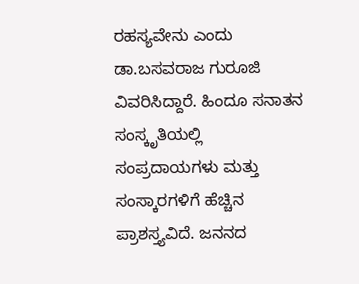ರಹಸ್ಯವೇನು ಎಂದು ಡಾ.ಬಸವರಾಜ ಗುರೂಜಿ ವಿವರಿಸಿದ್ದಾರೆ. ಹಿಂದೂ ಸನಾತನ ಸಂಸ್ಕೃತಿಯಲ್ಲಿ ಸಂಪ್ರದಾಯಗಳು ಮತ್ತು ಸಂಸ್ಕಾರಗಳಿಗೆ ಹೆಚ್ಚಿನ ಪ್ರಾಶಸ್ತ್ಯವಿದೆ. ಜನನದ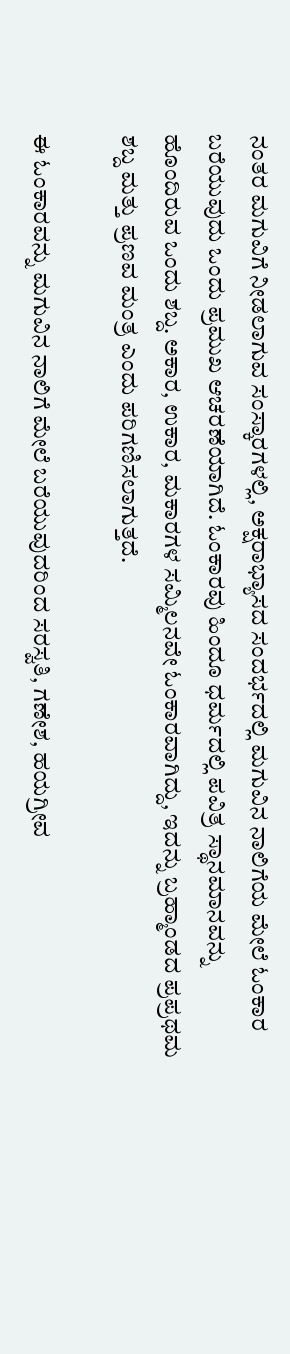ನಂತರ ಮಗುವಿಗೆ ನೀಡಲಾಗುವ ಸಂಸ್ಕಾರಗಳಲ್ಲಿ, ಅಕ್ಷರಾಭ್ಯಾಸದ ಸಂದರ್ಭದಲ್ಲಿ ಮಗುವಿನ ನಾಲಿಗೆಯ ಮೇಲೆ ಓಂಕಾರ ಬರೆಯುವುದು ಒಂದು ಪ್ರಮುಖ ಆಚರಣೆಯಾಗಿದೆ. ಓಂಕಾರವು ಹಿಂದೂ ಧರ್ಮದಲ್ಲಿ ಪವಿತ್ರ ಸ್ಥಾನಮಾನವನ್ನು ಹೊಂದಿರುವ ಒಂದು ಶಬ್ದ. ಅಕಾರ, ಉಕಾರ, ಮಕಾರಗಳ ಸಮ್ಮಿಲನವೇ ಓಂಕಾರವಾಗಿದ್ದು, ಇದನ್ನು ಬ್ರಹ್ಮಾಂಡದ ಪ್ರಪ್ರಥಮ ಶಬ್ದ ಮತ್ತು ಪ್ರಣವ ಮಂತ್ರ ಎಂದು ಪರಿಗಣಿಸಲಾಗುತ್ತದೆ.

ಈ ಓಂಕಾರವನ್ನು ಮಗುವಿನ ನಾಲಿಗೆ ಮೇಲೆ ಬರೆಯುವುದರಿಂದ ಸರಸ್ವತಿ, ಗಣೇಶ, ಹಯಗ್ರೀವ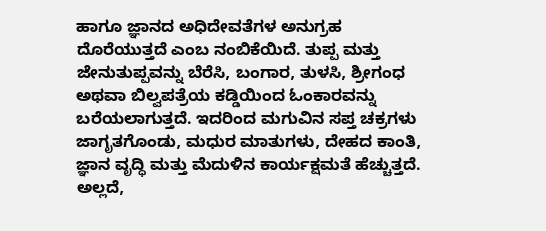ಹಾಗೂ ಜ್ಞಾನದ ಅಧಿದೇವತೆಗಳ ಅನುಗ್ರಹ ದೊರೆಯುತ್ತದೆ ಎಂಬ ನಂಬಿಕೆಯಿದೆ. ತುಪ್ಪ ಮತ್ತು ಜೇನುತುಪ್ಪವನ್ನು ಬೆರೆಸಿ, ಬಂಗಾರ, ತುಳಸಿ, ಶ್ರೀಗಂಧ ಅಥವಾ ಬಿಲ್ವಪತ್ರೆಯ ಕಡ್ಡಿಯಿಂದ ಓಂಕಾರವನ್ನು ಬರೆಯಲಾಗುತ್ತದೆ. ಇದರಿಂದ ಮಗುವಿನ ಸಪ್ತ ಚಕ್ರಗಳು ಜಾಗೃತಗೊಂಡು, ಮಧುರ ಮಾತುಗಳು, ದೇಹದ ಕಾಂತಿ, ಜ್ಞಾನ ವೃದ್ಧಿ ಮತ್ತು ಮೆದುಳಿನ ಕಾರ್ಯಕ್ಷಮತೆ ಹೆಚ್ಚುತ್ತದೆ. ಅಲ್ಲದೆ,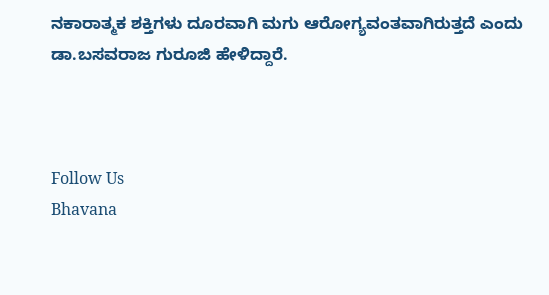ನಕಾರಾತ್ಮಕ ಶಕ್ತಿಗಳು ದೂರವಾಗಿ ಮಗು ಆರೋಗ್ಯವಂತವಾಗಿರುತ್ತದೆ ಎಂದು ಡಾ.ಬಸವರಾಜ ಗುರೂಜಿ ಹೇಳಿದ್ದಾರೆ.



Follow Us
Bhavana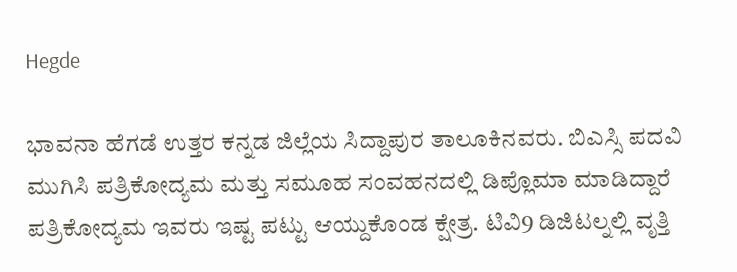Hegde

ಭಾವನಾ ಹೆಗಡೆ ಉತ್ತರ ಕನ್ನಡ ಜಿಲ್ಲೆಯ ಸಿದ್ದಾಪುರ ತಾಲೂಕಿನವರು. ಬಿಎಸ್ಸಿ ಪದವಿ ಮುಗಿಸಿ ಪತ್ರಿಕೋದ್ಯಮ ಮತ್ತು ಸಮೂಹ ಸಂವಹನದಲ್ಲಿ ಡಿಪ್ಲೊಮಾ ಮಾಡಿದ್ದಾರೆ ಪತ್ರಿಕೋದ್ಯಮ ಇವರು ಇಷ್ಟ ಪಟ್ಟು ಆಯ್ದುಕೊಂಡ ಕ್ಷೇತ್ರ. ಟಿವಿ9 ಡಿಜಿಟಲ್ನಲ್ಲಿ ವೃತ್ತಿ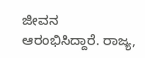ಜೀವನ ಆರಂಭಿಸಿದ್ದಾರೆ. ರಾಜ್ಯ,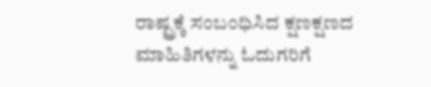ರಾಷ್ಟ್ರಕ್ಕೆ ಸಂಬಂಧಿಸಿದ ಕ್ಷಣಕ್ಷಣದ ಮಾಹಿತಿಗಳನ್ನು ಓದುಗರಿಗೆ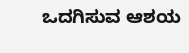ಒದಗಿಸುವ ಆಶಯ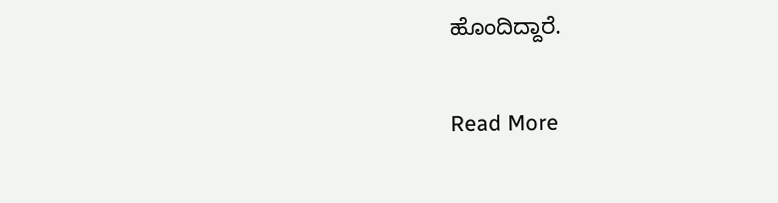ಹೊಂದಿದ್ದಾರೆ.

Read More